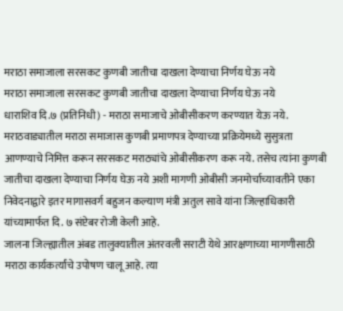मराठा समाजाला सरसकट कुणबी जातीचा दाखला देण्याचा निर्णय घेऊ नये
मराठा समाजाला सरसकट कुणबी जातीचा दाखला देण्याचा निर्णय घेऊ नये
धाराशिव दि.७ (प्रतिनिधी) - मराठा समाजाचे ओबीसीकरण करण्यात येऊ नये. मराठवाड्यातील मराठा समाजास कुणबी प्रमाणपत्र देण्याच्या प्रक्रियेमध्ये सुसुत्रता आणण्याचे निमित्त करून सरसकट मराठ्यांचे ओबीसीकरण करू नये. तसेच त्यांना कुणबी जातीचा दाखला देण्याचा निर्णय घेऊ नये अशी मागणी ओबीसी जनमोर्चाच्यावतीने एका निवेदनाद्वारे इतर मागासवर्ग बहुजन कल्याण मंत्री अतुल सावे यांना जिल्हाधिकारी यांच्यामार्फत दि. ७ संप्टेबर रोजी केली आहे.
जालना जिल्ह्यातील अंबड तालुक्यातील अंतरवली सराटी येथे आरक्षणाच्या मागणीसाठी मराठा कार्यकर्त्यांचे उपोषण चालू आहे. त्या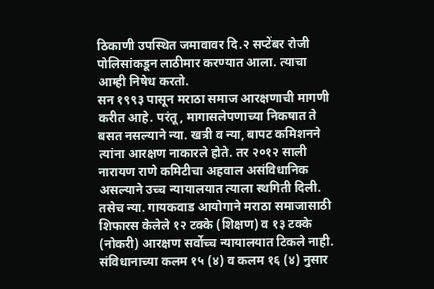ठिकाणी उपस्थित जमावावर दि.२ सप्टेंबर रोजी पोलिसांकडून लाठीमार करण्यात आला. त्याचा आम्ही निषेध करतो.
सन १९९३ पासून मराठा समाज आरक्षणाची मागणी करीत आहे. परंतू, मागासलेपणाच्या निकषात ते बसत नसल्याने न्या. खत्री व न्या, बापट कमिशनने त्यांना आरक्षण नाकारले होते. तर २०१२ साली नारायण राणे कमिटीचा अहवाल असंविधानिक असल्याने उच्च न्यायालयात त्याला स्थगिती दिली. तसेच न्या. गायकवाड आयोगाने मराठा समाजासाठी शिफारस केलेले १२ टक्के (शिक्षण) व १३ टक्के (नोकरी) आरक्षण सर्वोच्च न्यायालयात टिकले नाही. संविधानाच्या कलम १५ (४) व कलम १६ (४) नुसार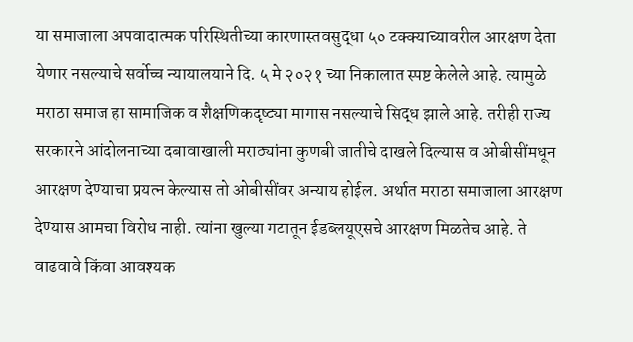या समाजाला अपवादात्मक परिस्थितीच्या कारणास्तवसुद्धा ५० टक्क्याच्यावरील आरक्षण देता येणार नसल्याचे सर्वोच्च न्यायालयाने दि. ५ मे २०२१ च्या निकालात स्पष्ट केलेले आहे. त्यामुळे मराठा समाज हा सामाजिक व शैक्षणिकदृष्ट्या मागास नसल्याचे सिद्ध झाले आहे. तरीही राज्य सरकारने आंदोलनाच्या दबावाखाली मराठ्यांना कुणबी जातीचे दाखले दिल्यास व ओबीसींमधून आरक्षण देण्याचा प्रयत्न केल्यास तो ओबीसींवर अन्याय होईल. अर्थात मराठा समाजाला आरक्षण देण्यास आमचा विरोध नाही. त्यांना खुल्या गटातून ईडब्लयूएसचे आरक्षण मिळतेच आहे. ते वाढवावे किंवा आवश्यक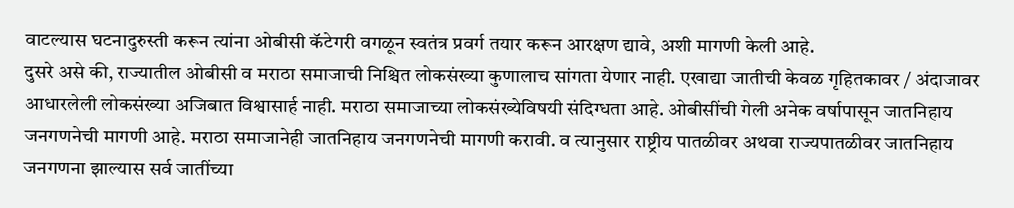वाटल्यास घटनादुरुस्ती करून त्यांना ओबीसी कॅटेगरी वगळून स्वतंत्र प्रवर्ग तयार करून आरक्षण द्यावे, अशी मागणी केली आहे.
दुसरे असे की, राज्यातील ओबीसी व मराठा समाजाची निश्चित लोकसंख्या कुणालाच सांगता येणार नाही. एखाद्या जातीची केवळ गृहितकावर / अंदाजावर आधारलेली लोकसंख्या अजिबात विश्वासार्ह नाही. मराठा समाजाच्या लोकसंख्येविषयी संदिग्धता आहे. ओबीसींची गेली अनेक वर्षापासून जातनिहाय जनगणनेची मागणी आहे. मराठा समाजानेही जातनिहाय जनगणनेची मागणी करावी. व त्यानुसार राष्ट्रीय पातळीवर अथवा राज्यपातळीवर जातनिहाय जनगणना झाल्यास सर्व जातींच्या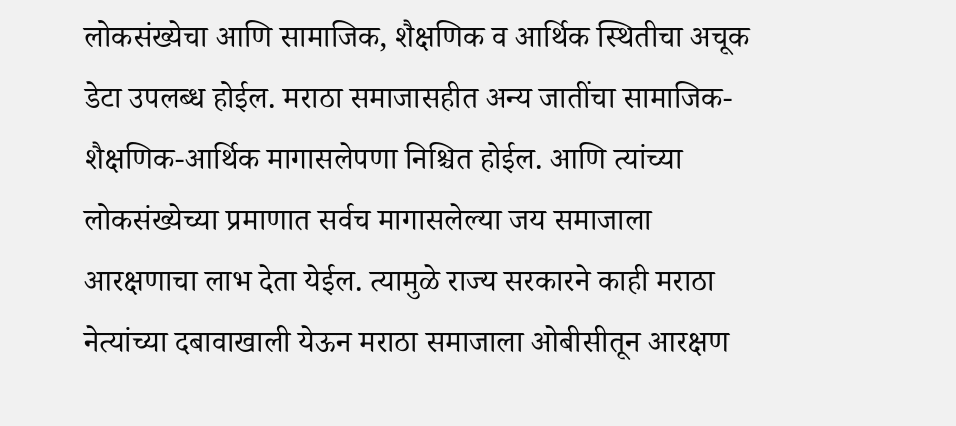लोकसंख्येचा आणि सामाजिक, शैक्षणिक व आर्थिक स्थितीचा अचूक डेटा उपलब्ध होईल. मराठा समाजासहीत अन्य जातींचा सामाजिक- शैक्षणिक-आर्थिक मागासलेपणा निश्चित होईल. आणि त्यांच्या लोकसंख्येच्या प्रमाणात सर्वच मागासलेल्या जय समाजाला आरक्षणाचा लाभ देता येईल. त्यामुळे राज्य सरकारने काही मराठा नेत्यांच्या दबावाखाली येऊन मराठा समाजाला ओबीसीतून आरक्षण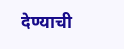देण्याची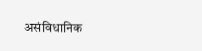असंविधानिक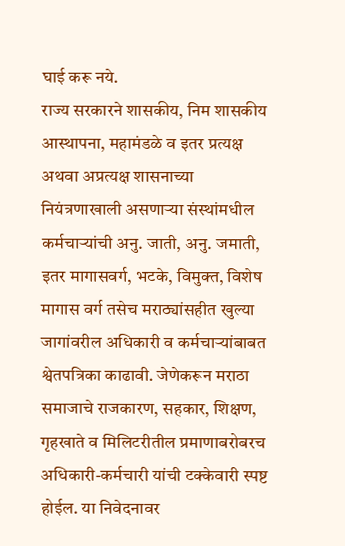घाई करू नये.
राज्य सरकारने शासकीय, निम शासकीय आस्थापना, महामंडळे व इतर प्रत्यक्ष अथवा अप्रत्यक्ष शासनाच्या नियंत्रणाखाली असणाऱ्या संस्थांमधील कर्मचाऱ्यांची अनु. जाती, अनु. जमाती, इतर मागासवर्ग, भटके, विमुक्त, विशेष मागास वर्ग तसेच मराठ्यांसहीत खुल्या जागांवरील अधिकारी व कर्मचाऱ्यांबाबत श्वेतपत्रिका काढावी. जेणेकरून मराठा समाजाचे राजकारण, सहकार, शिक्षण, गृहखाते व मिलिटरीतील प्रमाणाबरोबरच अधिकारी-कर्मचारी यांची टक्केवारी स्पष्ट होईल. या निवेदनावर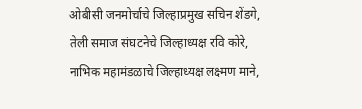ओबीसी जनमोर्चाचे जिल्हाप्रमुख सचिन शेंडगे, तेली समाज संघटनेचे जिल्हाध्यक्ष रवि कोरे, नाभिक महामंडळाचे जिल्हाध्यक्ष लक्ष्मण माने,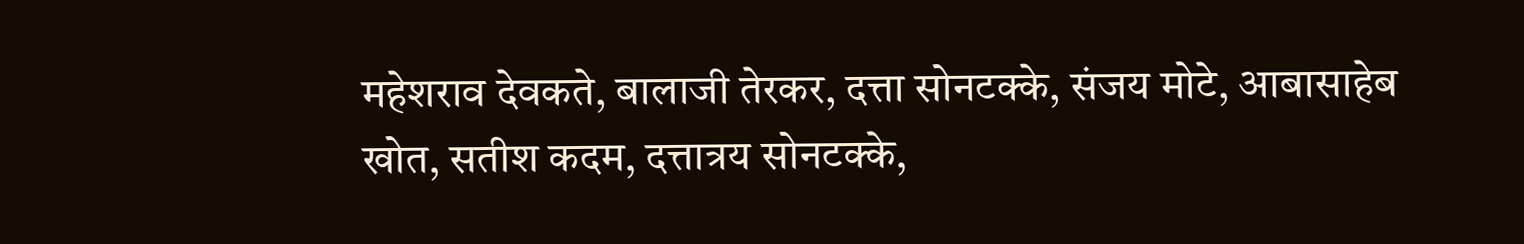महेशराव देवकते, बालाजी तेरकर, दत्ता सोनटक्के, संजय मोटे, आबासाहेब खोत, सतीश कदम, दत्तात्रय सोनटक्के,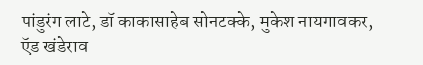पांडुरंग लाटे, डॉ काकासाहेब सोनटक्के, मुकेश नायगावकर, ऍड खंडेराव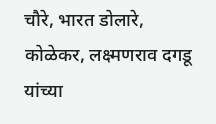चौरे, भारत डोलारे, कोळेकर, लक्ष्मणराव दगडू यांच्या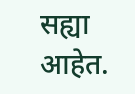सह्या आहेत.